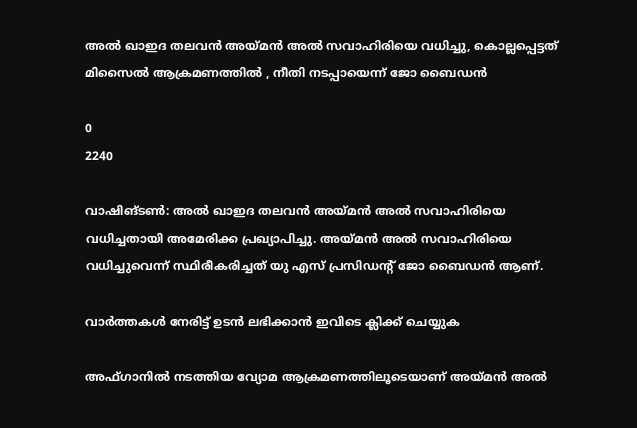അൽ ഖാഇദ തലവൻ അയ്മൻ അൽ സവാഹിരിയെ വധിച്ചു, കൊല്ലപ്പെട്ടത് മിസൈൽ ആക്രമണത്തിൽ , നീതി നടപ്പായെന്ന് ജോ ബൈഡൻ

0
2240

വാഷിങ്ടൺ: അൽ ഖാഇദ തലവൻ അയ്മൻ അൽ സവാഹിരിയെ വധിച്ചതായി അമേരിക്ക പ്രഖ്യാപിച്ചു. അയ്മൻ അൽ സവാഹിരിയെ വധിച്ചുവെന്ന് സ്ഥിരീകരിച്ചത് യു എസ് പ്രസിഡന്‍റ് ജോ ബൈഡൻ ആണ്.

വാർത്തകൾ നേരിട്ട് ഉടൻ ലഭിക്കാൻ ഇവിടെ ക്ലിക്ക് ചെയ്യുക

അഫ്ഗാനിൽ നടത്തിയ വ്യോമ ആക്രമണത്തിലൂടെയാണ് അയ്മൻ അൽ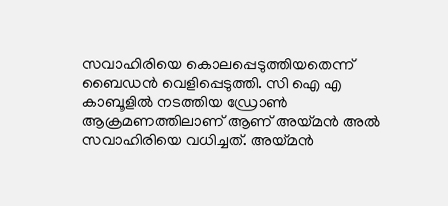സവാഹിരിയെ കൊലപ്പെടുത്തിയതെന്ന് ബൈഡൻ വെളിപ്പെടുത്തി. സി ഐ എ കാബൂളിൽ നടത്തിയ ഡ്രോൺ ആക്രമണത്തിലാണ് ആണ് അയ്മൻ അൽ സവാഹിരിയെ വധിച്ചത്. അയ്മൻ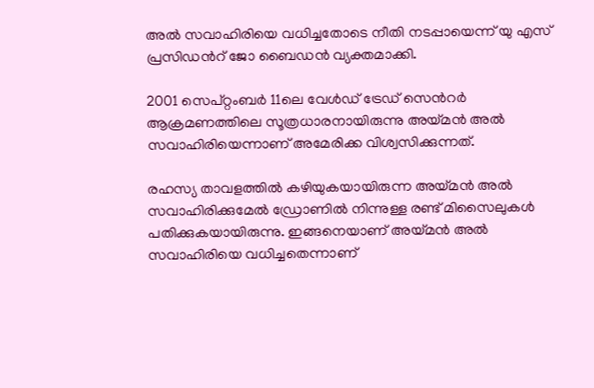അൽ സവാഹിരിയെ വധിച്ചതോടെ നീതി നടപ്പായെന്ന് യു എസ് പ്രസിഡന്‍റ് ജോ ബൈഡൻ വ്യക്തമാക്കി.

2001 സെപ്റ്റംബർ 11ലെ വേൾഡ് ട്രേഡ് സെന്‍റർ ആക്രമണത്തിലെ സൂത്രധാരനായിരുന്നു അയ്മൻ അൽ സവാഹിരിയെന്നാണ് അമേരിക്ക വിശ്വസിക്കുന്നത്.

രഹസ്യ താവളത്തിൽ കഴിയുകയായിരുന്ന അയ്മൻ അൽ സവാഹിരിക്കുമേൽ ഡ്രോണിൽ നിന്നുള്ള രണ്ട് മിസൈലുകൾ പതിക്കുകയായിരുന്നു. ഇങ്ങനെയാണ് അയ്മൻ അൽ സവാഹിരിയെ വധിച്ചതെന്നാണ്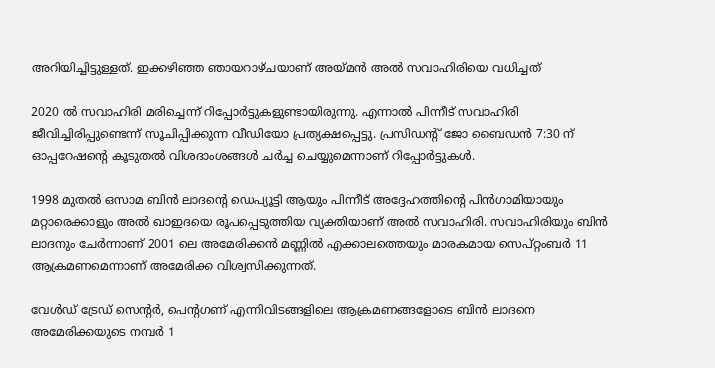അറിയിച്ചിട്ടുള്ളത്. ഇക്കഴിഞ്ഞ ഞായറാഴ്ചയാണ് അയ്മൻ അൽ സവാഹിരിയെ വധിച്ചത്

2020 ൽ സവാഹിരി മരിച്ചെന്ന് റിപ്പോർട്ടുകളുണ്ടായിരുന്നു. എന്നാൽ പിന്നീട് സവാഹിരി ജീവിച്ചിരിപ്പുണ്ടെന്ന് സൂചിപ്പിക്കുന്ന വീഡിയോ പ്രത്യക്ഷപ്പെട്ടു. പ്രസിഡന്റ് ജോ ബൈഡൻ 7:30 ന് ഓപ്പറേഷന്റെ കൂടുതൽ വിശദാംശങ്ങൾ ചർച്ച ചെയ്യുമെന്നാണ് റിപ്പോർട്ടുകൾ.

1998 മുതൽ ഒസാമ ബിൻ ലാദന്റെ ഡെപ്യൂട്ടി ആയും പിന്നീട് അദ്ദേഹത്തിന്റെ പിൻഗാമിയായും മറ്റാരെക്കാളും അൽ ഖാഇദയെ രൂപപ്പെടുത്തിയ വ്യക്തിയാണ് അൽ സവാഹിരി. സവാഹിരിയും ബിൻ ലാദനും ചേർന്നാണ് 2001 ലെ അമേരിക്കൻ മണ്ണിൽ എക്കാലത്തെയും മാരകമായ സെപ്റ്റംബർ 11 ആക്രമണമെന്നാണ് അമേരിക്ക വിശ്വസിക്കുന്നത്.

വേൾഡ് ട്രേഡ് സെന്റർ, പെന്റഗണ് എന്നിവിടങ്ങളിലെ ആക്രമണങ്ങളോടെ ബിൻ ലാദനെ അമേരിക്കയുടെ നമ്പർ 1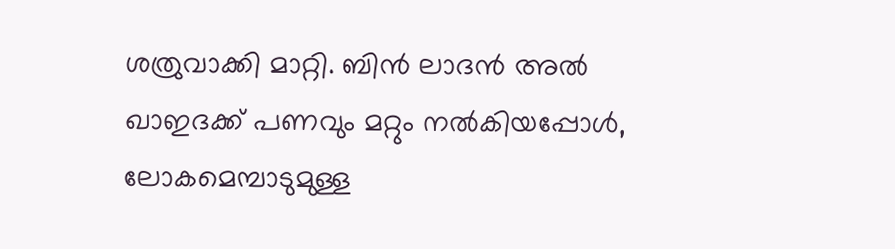ശത്രുവാക്കി മാറ്റി. ബിൻ ലാദൻ അൽ ഖാഇദക്ക് പണവും മറ്റും നൽകിയപ്പോൾ, ലോകമെമ്പാടുമുള്ള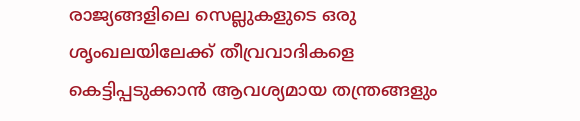രാജ്യങ്ങളിലെ സെല്ലുകളുടെ ഒരു ശൃംഖലയിലേക്ക് തീവ്രവാദികളെ കെട്ടിപ്പടുക്കാൻ ആവശ്യമായ തന്ത്രങ്ങളും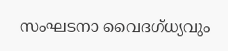സംഘടനാ വൈദഗ്ധ്യവും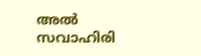അൽ സവാഹിരി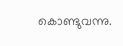കൊണ്ടുവന്നു.